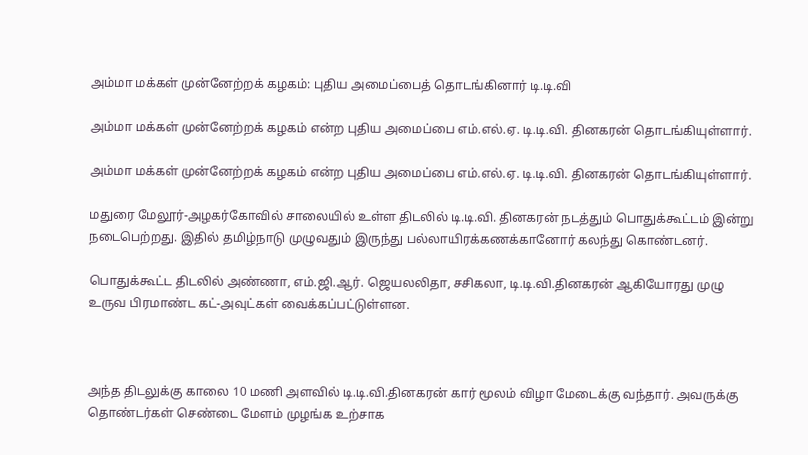அம்மா மக்கள் முன்னேற்றக் கழகம்: புதிய அமைப்பைத் தொடங்கினார் டி.டி.வி

அம்மா மக்கள் முன்னேற்றக் கழகம் என்ற புதிய அமைப்பை எம்.எல்.ஏ. டி.டி.வி. தினகரன் தொடங்கியுள்ளார்.

அம்மா மக்கள் முன்னேற்றக் கழகம் என்ற புதிய அமைப்பை எம்.எல்.ஏ. டி.டி.வி. தினகரன் தொடங்கியுள்ளார்.

மதுரை மேலூர்-அழகர்கோவில் சாலையில் உள்ள திடலில் டி.டி.வி. தினகரன் நடத்தும் பொதுக்கூட்டம் இன்று நடைபெற்றது. இதில் தமிழ்நாடு முழுவதும் இருந்து பல்லாயிரக்கணக்கானோர் கலந்து கொண்டனர்.

பொதுக்கூட்ட திடலில் அண்ணா, எம்.ஜி.ஆர். ஜெயலலிதா, சசிகலா, டி.டி.வி.தினகரன் ஆகியோரது முழு உருவ பிரமாண்ட கட்-அவுட்கள் வைக்கப்பட்டுள்ளன.



அந்த திடலுக்கு காலை 10 மணி அளவில் டி.டி.வி.தினகரன் கார் மூலம் விழா மேடைக்கு வந்தார். அவருக்கு தொண்டர்கள் செண்டை மேளம் முழங்க உற்சாக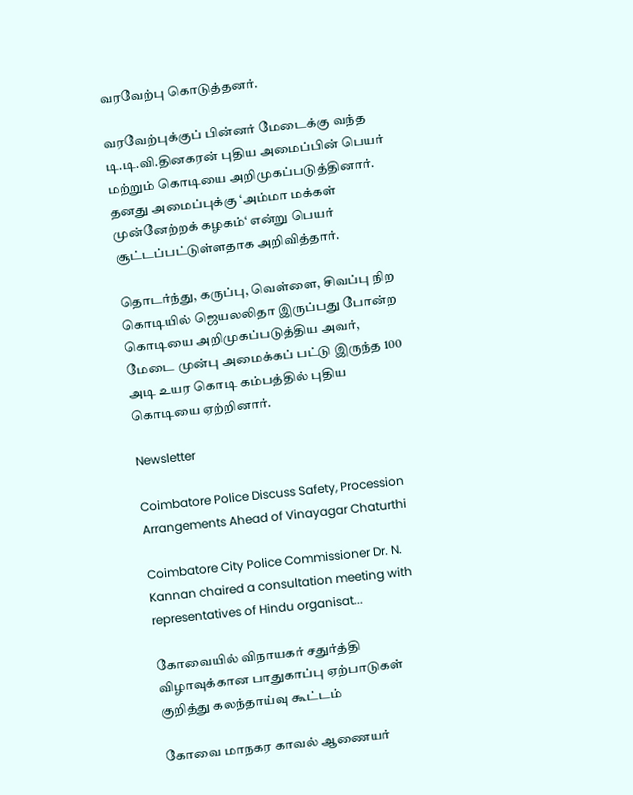வரவேற்பு கொடுத்தனர்.

வரவேற்புக்குப் பின்னர் மேடைக்கு வந்த டி.டி.வி.தினகரன் புதிய அமைப்பின் பெயர் மற்றும் கொடியை அறிமுகப்படுத்தினார். தனது அமைப்புக்கு ‘அம்மா மக்கள் முன்னேற்றக் கழகம்‘ என்று பெயர் சூட்டப்பட்டுள்ளதாக அறிவித்தார்.

தொடர்ந்து, கருப்பு, வெள்ளை, சிவப்பு நிற கொடியில் ஜெயலலிதா இருப்பது போன்ற கொடியை அறிமுகப்படுத்திய அவர், மேடை முன்பு அமைக்கப் பட்டு இருந்த 100 அடி உயர கொடி கம்பத்தில் புதிய கொடியை ஏற்றினார்.

Newsletter

Coimbatore Police Discuss Safety, Procession Arrangements Ahead of Vinayagar Chaturthi

Coimbatore City Police Commissioner Dr. N. Kannan chaired a consultation meeting with representatives of Hindu organisat...

கோவையில் விநாயகர் சதுர்த்தி விழாவுக்கான பாதுகாப்பு ஏற்பாடுகள் குறித்து கலந்தாய்வு கூட்டம்

கோவை மாநகர காவல் ஆணையர்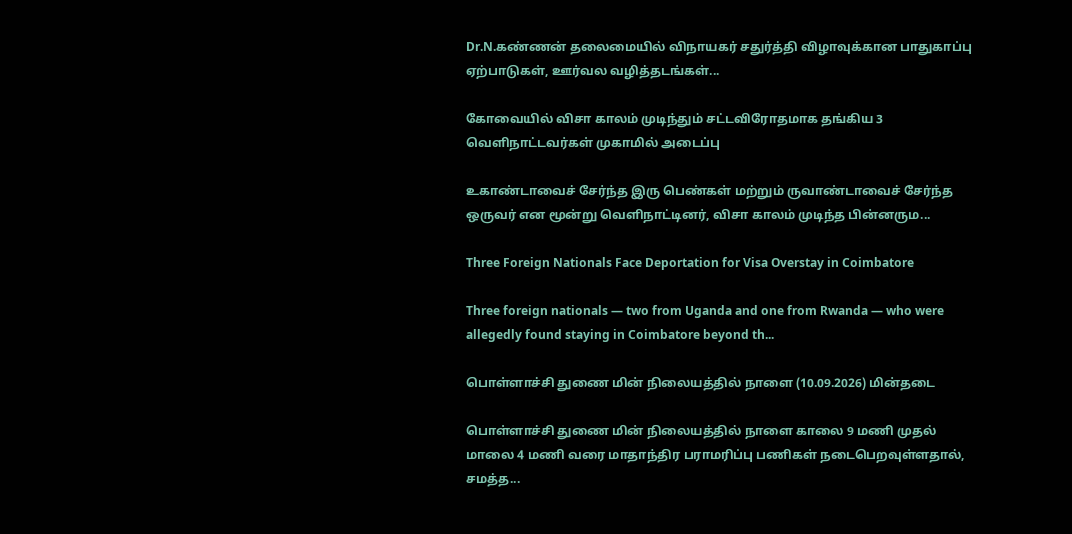Dr.N.கண்ணன் தலைமையில் விநாயகர் சதுர்த்தி விழாவுக்கான பாதுகாப்பு ஏற்பாடுகள், ஊர்வல வழித்தடங்கள்...

கோவையில் விசா காலம் முடிந்தும் சட்டவிரோதமாக தங்கிய 3 வெளிநாட்டவர்கள் முகாமில் அடைப்பு

உகாண்டாவைச் சேர்ந்த இரு பெண்கள் மற்றும் ருவாண்டாவைச் சேர்ந்த ஒருவர் என மூன்று வெளிநாட்டினர், விசா காலம் முடிந்த பின்னரும...

Three Foreign Nationals Face Deportation for Visa Overstay in Coimbatore

Three foreign nationals — two from Uganda and one from Rwanda — who were allegedly found staying in Coimbatore beyond th...

பொள்ளாச்சி துணை மின் நிலையத்தில் நாளை (10.09.2026) மின்தடை

பொள்ளாச்சி துணை மின் நிலையத்தில் நாளை காலை 9 மணி முதல் மாலை 4 மணி வரை மாதாந்திர பராமரிப்பு பணிகள் நடைபெறவுள்ளதால், சமத்த...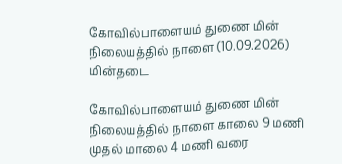கோவில்பாளையம் துணை மின் நிலையத்தில் நாளை (10.09.2026) மின்தடை

கோவில்பாளையம் துணை மின் நிலையத்தில் நாளை காலை 9 மணி முதல் மாலை 4 மணி வரை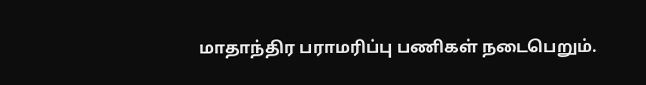மாதாந்திர பராமரிப்பு பணிகள் நடைபெறும்.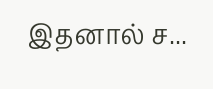இதனால் ச...